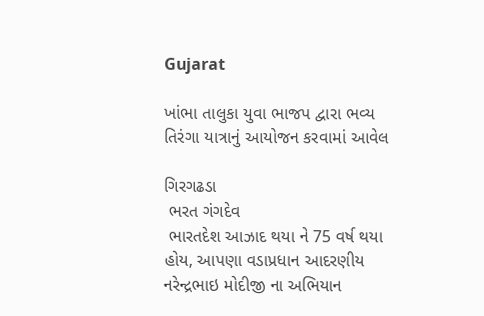Gujarat

ખાંભા તાલુકા યુવા ભાજપ દ્વારા ભવ્ય તિરંગા યાત્રાનું આયોજન કરવામાં આવેલ

ગિરગઢડા
 ભરત ગંગદેવ
 ભારતદેશ આઝાદ થયા ને 75 વર્ષ થયા હોય, આપણા વડાપ્રધાન આદરણીય  નરેન્દ્રભાઇ મોદીજી ના અભિયાન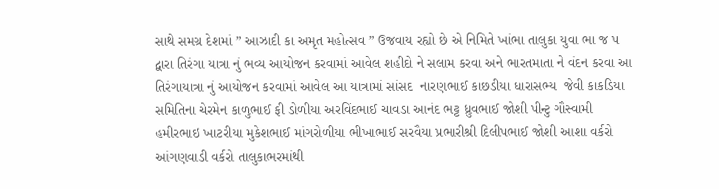સાથે સમગ્ર દેશમાં ” આઝાદી કા અમૃત મહોત્સવ ” ઉજવાય રહ્યો છે એ નિમિતે ખાંભા તાલુકા યુવા ભા જ પ દ્વારા તિરંગા યાત્રા નું ભવ્ય આયોજન કરવામાં આવેલ શહીદો ને સલામ કરવા અને ભારતમાતા ને વંદન કરવા આ તિરંગાયાત્રા નું આયોજન કરવામાં આવેલ આ યાત્રામાં સાંસદ  નારણભાઈ કાછડીયા ધારાસભ્ય  જેવી કાકડિયા સમિતિના ચેરમેન કાળુભાઈ ફી ડોળીયા અરવિંદભાઈ ચાવડા આનંદ ભટ્ટ ધ્રુવભાઈ જોશી પીન્ટુ ગૌસ્વામી હમીરભાઇ ખાટરીયા મુકેશભાઈ માંગરોળીયા ભીખાભાઈ સરવૈયા પ્રભારીશ્રી દિલીપભાઈ જોશી આશા વર્કરો આંગણવાડી વર્કરો તાલુકાભરમાંથી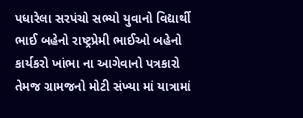પધારેલા સરપંચો સભ્યો યુવાનો વિદ્યાર્થી ભાઈ બહેનો રાષ્ટ્રપ્રેમી ભાઈઓ બહેનો કાર્યકરો ખાંભા ના આગેવાનો પત્રકારો તેમજ ગ્રામજનો મોટી સંખ્યા માં યાત્રામાં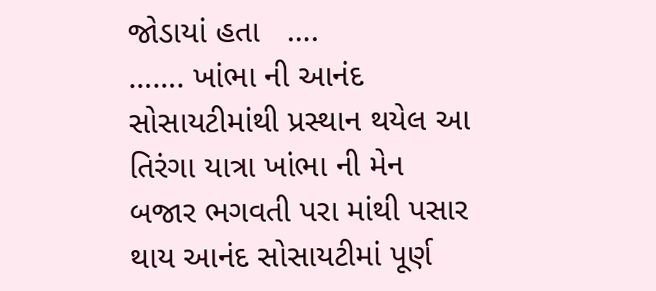જોડાયાં હતા   ….                ……. ખાંભા ની આનંદ સોસાયટીમાંથી પ્રસ્થાન થયેલ આ તિરંગા યાત્રા ખાંભા ની મેન બજાર ભગવતી પરા માંથી પસાર થાય આનંદ સોસાયટીમાં પૂર્ણ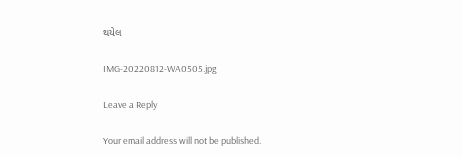થયેલ

IMG-20220812-WA0505.jpg

Leave a Reply

Your email address will not be published.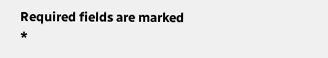Required fields are marked *